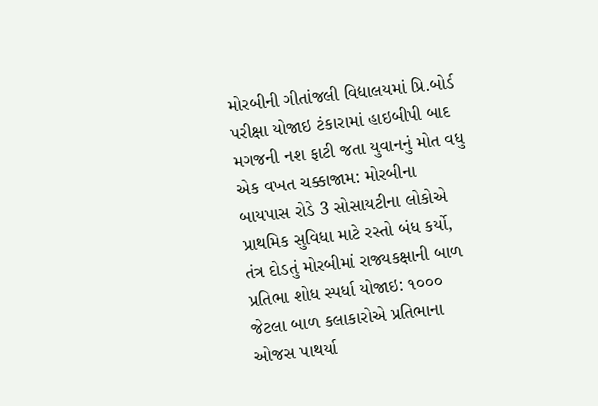મોરબીની ગીતાંજલી વિદ્યાલયમાં પ્રિ.બોર્ડ પરીક્ષા યોજાઇ ટંકારામાં હાઇબીપી બાદ મગજની નશ ફાટી જતા યુવાનનું મોત વધુ એક વખત ચક્કાજામ: મોરબીના બાયપાસ રોડે 3 સોસાયટીના લોકોએ પ્રાથમિક સુવિધા માટે રસ્તો બંધ કર્યો, તંત્ર દોડતું મોરબીમાં રાજ્યકક્ષાની બાળ પ્રતિભા શોધ સ્પર્ધા યોજાઇ: ૧૦૦૦ જેટલા બાળ કલાકારોએ પ્રતિભાના ઓજસ પાથર્યા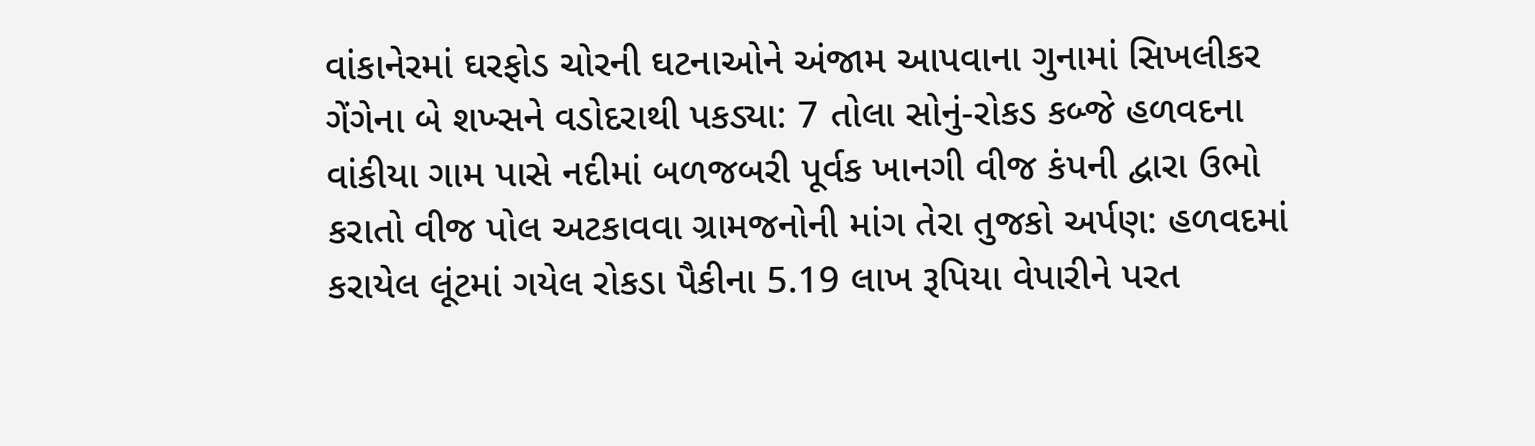વાંકાનેરમાં ઘરફોડ ચોરની ઘટનાઓને અંજામ આપવાના ગુનામાં સિખલીકર ગેંગેના બે શખ્સને વડોદરાથી પકડ્યા: 7 તોલા સોનું-રોકડ કબ્જે હળવદના વાંકીયા ગામ પાસે નદીમાં બળજબરી પૂર્વક ખાનગી વીજ કંપની દ્વારા ઉભો કરાતો વીજ પોલ અટકાવવા ગ્રામજનોની માંગ તેરા તુજકો અર્પણ: હળવદમાં કરાયેલ લૂંટમાં ગયેલ રોકડા પૈકીના 5.19 લાખ રૂપિયા વેપારીને પરત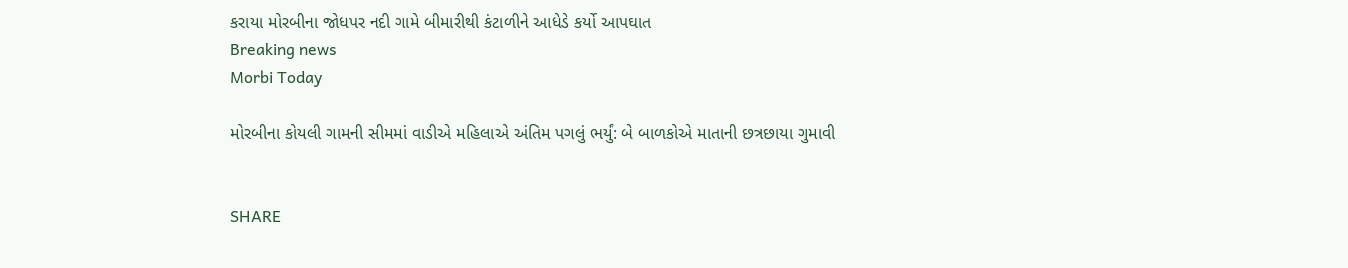કરાયા મોરબીના જોધપર નદી ગામે બીમારીથી કંટાળીને આધેડે કર્યો આપઘાત
Breaking news
Morbi Today

મોરબીના કોયલી ગામની સીમમાં વાડીએ મહિલાએ અંતિમ પગલું ભર્યું: બે બાળકોએ માતાની છત્રછાયા ગુમાવી


SHARE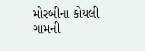મોરબીના કોયલી ગામની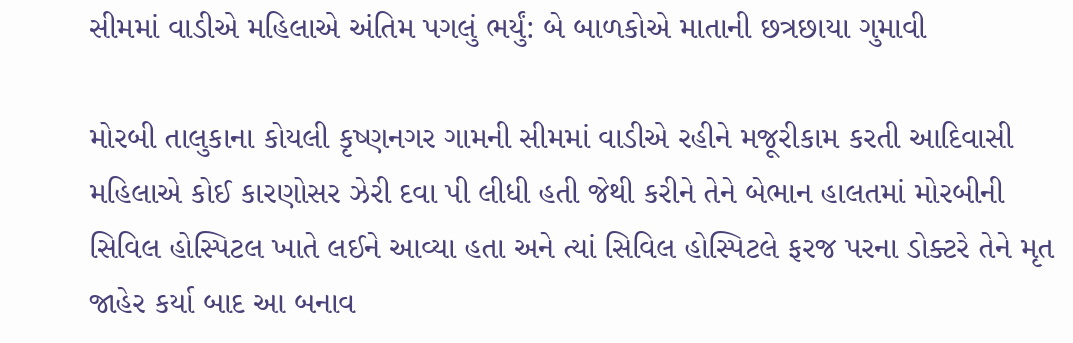સીમમાં વાડીએ મહિલાએ અંતિમ પગલું ભર્યું: બે બાળકોએ માતાની છત્રછાયા ગુમાવી

મોરબી તાલુકાના કોયલી કૃષ્ણનગર ગામની સીમમાં વાડીએ રહીને મજૂરીકામ કરતી આદિવાસી મહિલાએ કોઈ કારણોસર ઝેરી દવા પી લીધી હતી જેથી કરીને તેને બેભાન હાલતમાં મોરબીની સિવિલ હોસ્પિટલ ખાતે લઈને આવ્યા હતા અને ત્યાં સિવિલ હોસ્પિટલે ફરજ પરના ડોક્ટરે તેને મૃત જાહેર કર્યા બાદ આ બનાવ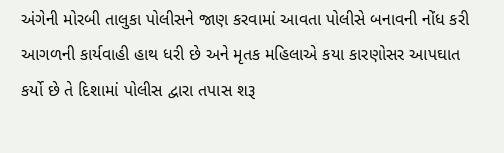અંગેની મોરબી તાલુકા પોલીસને જાણ કરવામાં આવતા પોલીસે બનાવની નોંધ કરી આગળની કાર્યવાહી હાથ ધરી છે અને મૃતક મહિલાએ કયા કારણોસર આપઘાત કર્યો છે તે દિશામાં પોલીસ દ્વારા તપાસ શરૂ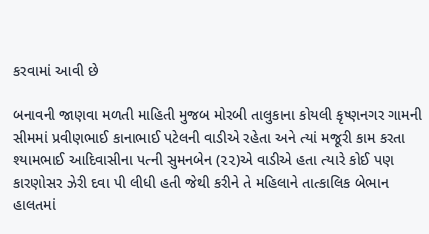કરવામાં આવી છે

બનાવની જાણવા મળતી માહિતી મુજબ મોરબી તાલુકાના કોયલી કૃષ્ણનગર ગામની સીમમાં પ્રવીણભાઈ કાનાભાઈ પટેલની વાડીએ રહેતા અને ત્યાં મજૂરી કામ કરતા શ્યામભાઈ આદિવાસીના પત્ની સુમનબેન (૨૨)એ વાડીએ હતા ત્યારે કોઈ પણ કારણોસર ઝેરી દવા પી લીધી હતી જેથી કરીને તે મહિલાને તાત્કાલિક બેભાન હાલતમાં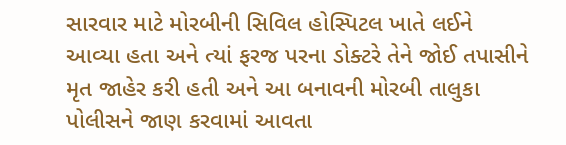સારવાર માટે મોરબીની સિવિલ હોસ્પિટલ ખાતે લઈને આવ્યા હતા અને ત્યાં ફરજ પરના ડોક્ટરે તેને જોઈ તપાસીને મૃત જાહેર કરી હતી અને આ બનાવની મોરબી તાલુકા પોલીસને જાણ કરવામાં આવતા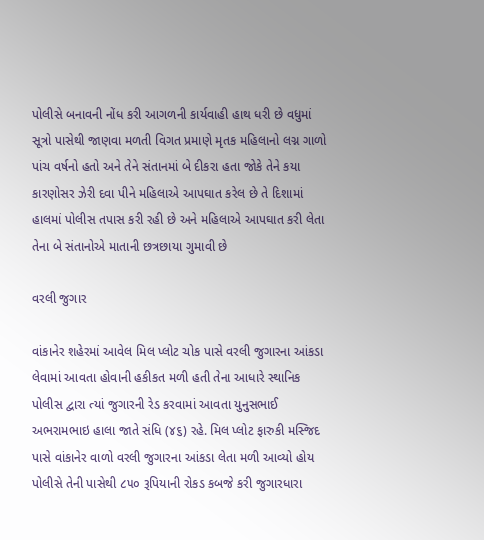પોલીસે બનાવની નોંધ કરી આગળની કાર્યવાહી હાથ ધરી છે વધુમાં સૂત્રો પાસેથી જાણવા મળતી વિગત પ્રમાણે મૃતક મહિલાનો લગ્ન ગાળો પાંચ વર્ષનો હતો અને તેને સંતાનમાં બે દીકરા હતા જોકે તેને કયા કારણોસર ઝેરી દવા પીને મહિલાએ આપઘાત કરેલ છે તે દિશામાં હાલમાં પોલીસ તપાસ કરી રહી છે અને મહિલાએ આપઘાત કરી લેતા તેના બે સંતાનોએ માતાની છત્રછાયા ગુમાવી છે

વરલી જુગાર

વાંકાનેર શહેરમાં આવેલ મિલ પ્લોટ ચોક પાસે વરલી જુગારના આંકડા લેવામાં આવતા હોવાની હકીકત મળી હતી તેના આધારે સ્થાનિક પોલીસ દ્વારા ત્યાં જુગારની રેડ કરવામાં આવતા યુનુસભાઈ અભરામભાઇ હાલા જાતે સંધિ (૪૬) રહે. મિલ પ્લોટ ફારુકી મસ્જિદ પાસે વાંકાનેર વાળો વરલી જુગારના આંકડા લેતા મળી આવ્યો હોય પોલીસે તેની પાસેથી ૮૫૦ રૂપિયાની રોકડ કબજે કરી જુગારધારા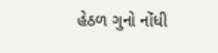હેઠળ ગુનો નોંધી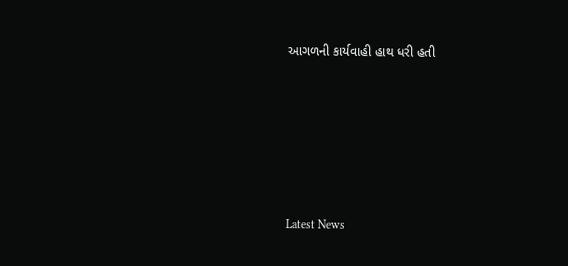આગળની કાર્યવાહી હાથ ધરી હતી






Latest News